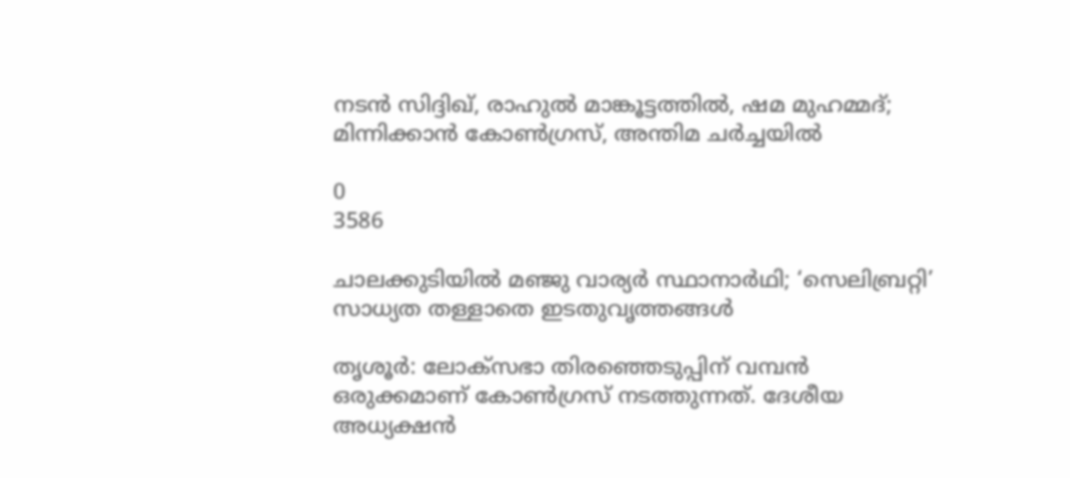നടന്‍ സിദ്ദിഖ്, രാഹുല്‍ മാങ്കൂട്ടത്തില്‍, ഷമ മുഹമ്മദ്; മിന്നിക്കാന്‍ കോണ്‍ഗ്രസ്, അന്തിമ ചര്‍ച്ചയില്‍

0
3586

ചാലക്കുടിയില്‍ മഞ്ജു വാര്യര്‍ സ്ഥാനാര്‍ഥി; ‘സെലിബ്രറ്റി’ സാധ്യത തള്ളാതെ ഇടതുവൃത്തങ്ങള്‍

തൃശൂര്‍: ലോക്‌സഭാ തിരഞ്ഞെടുപ്പിന് വമ്പന്‍ ഒരുക്കമാണ് കോണ്‍ഗ്രസ് നടത്തുന്നത്. ദേശീയ അധ്യക്ഷന്‍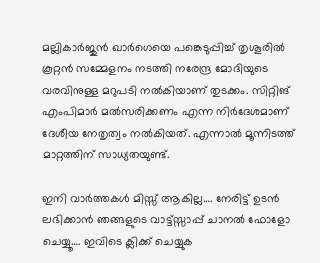മല്ലികാര്‍ജുന്‍ ഖാര്‍ഗെയെ പങ്കെടുപ്പിച്ച് തൃശൂരില്‍ കൂറ്റന്‍ സമ്മേളനം നടത്തി നരേന്ദ്ര മോദിയുടെ വരവിനുള്ള മറുപടി നല്‍കിയാണ് തുടക്കം. സിറ്റിങ് എംപിമാര്‍ മല്‍സരിക്കണം എന്ന നിര്‍ദേശമാണ് ദേശീയ നേതൃത്വം നല്‍കിയത്. എന്നാല്‍ മൂന്നിടത്ത് മാറ്റത്തിന് സാധ്യതയുണ്ട്.

ഇനി വാർത്തകൾ മിസ്സ്‌ ആകില്ല…. നേരിട്ട് ഉടൻ ലഭിക്കാൻ ഞങ്ങളുടെ വാട്ട്സ്സാപ്പ് ചാനൽ ഫോളോ ചെയ്യൂ…. ഇവിടെ ക്ലിക്ക് ചെയ്യുക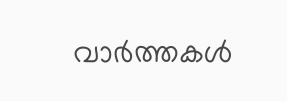വാർത്തകൾ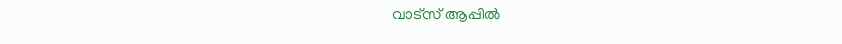വാട്സ് ആപ്പിൽ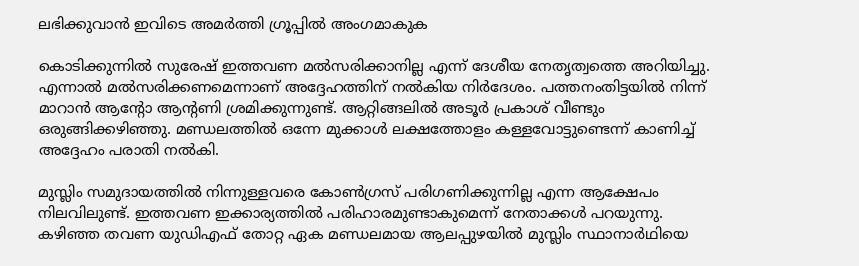ലഭിക്കുവാൻ ഇവിടെ അമർത്തി ഗ്രൂപ്പിൽ അംഗമാകുക

കൊടിക്കുന്നില്‍ സുരേഷ് ഇത്തവണ മല്‍സരിക്കാനില്ല എന്ന് ദേശീയ നേതൃത്വത്തെ അറിയിച്ചു. എന്നാല്‍ മല്‍സരിക്കണമെന്നാണ് അദ്ദേഹത്തിന് നല്‍കിയ നിര്‍ദേശം. പത്തനംതിട്ടയില്‍ നിന്ന് മാറാന്‍ ആന്റോ ആന്റണി ശ്രമിക്കുന്നുണ്ട്. ആറ്റിങ്ങലില്‍ അടൂര്‍ പ്രകാശ് വീണ്ടും ഒരുങ്ങിക്കഴിഞ്ഞു. മണ്ഡലത്തില്‍ ഒന്നേ മുക്കാള്‍ ലക്ഷത്തോളം കള്ളവോട്ടുണ്ടെന്ന് കാണിച്ച് അദ്ദേഹം പരാതി നല്‍കി.

മുസ്ലിം സമുദായത്തില്‍ നിന്നുള്ളവരെ കോണ്‍ഗ്രസ് പരിഗണിക്കുന്നില്ല എന്ന ആക്ഷേപം നിലവിലുണ്ട്. ഇത്തവണ ഇക്കാര്യത്തില്‍ പരിഹാരമുണ്ടാകുമെന്ന് നേതാക്കള്‍ പറയുന്നു. കഴിഞ്ഞ തവണ യുഡിഎഫ് തോറ്റ ഏക മണ്ഡലമായ ആലപ്പുഴയില്‍ മുസ്ലിം സ്ഥാനാര്‍ഥിയെ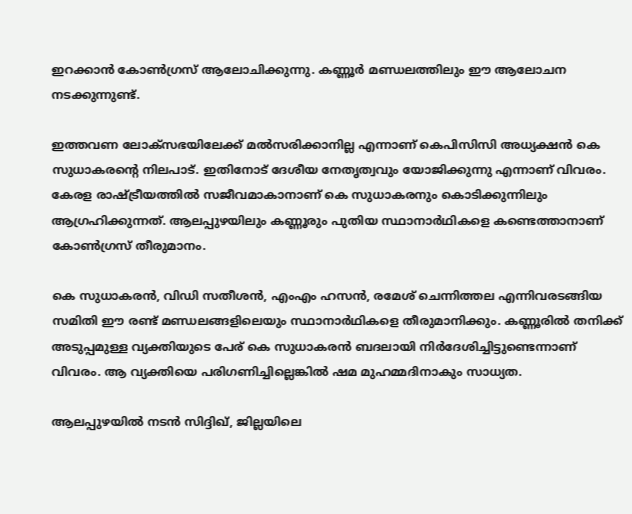ഇറക്കാന്‍ കോണ്‍ഗ്രസ് ആലോചിക്കുന്നു. കണ്ണൂര്‍ മണ്ഡലത്തിലും ഈ ആലോചന നടക്കുന്നുണ്ട്.

ഇത്തവണ ലോക്‌സഭയിലേക്ക് മല്‍സരിക്കാനില്ല എന്നാണ് കെപിസിസി അധ്യക്ഷന്‍ കെ സുധാകരന്റെ നിലപാട്. ഇതിനോട് ദേശീയ നേതൃത്വവും യോജിക്കുന്നു എന്നാണ് വിവരം. കേരള രാഷ്ട്രീയത്തില്‍ സജീവമാകാനാണ് കെ സുധാകരനും കൊടിക്കുന്നിലും ആഗ്രഹിക്കുന്നത്. ആലപ്പുഴയിലും കണ്ണൂരും പുതിയ സ്ഥാനാര്‍ഥികളെ കണ്ടെത്താനാണ് കോണ്‍ഗ്രസ് തീരുമാനം.

കെ സുധാകരന്‍, വിഡി സതീശന്‍, എംഎം ഹസന്‍, രമേശ് ചെന്നിത്തല എന്നിവരടങ്ങിയ സമിതി ഈ രണ്ട് മണ്ഡലങ്ങളിലെയും സ്ഥാനാര്‍ഥികളെ തീരുമാനിക്കും. കണ്ണൂരില്‍ തനിക്ക് അടുപ്പമുള്ള വ്യക്തിയുടെ പേര് കെ സുധാകരന്‍ ബദലായി നിര്‍ദേശിച്ചിട്ടുണ്ടെന്നാണ് വിവരം. ആ വ്യക്തിയെ പരിഗണിച്ചില്ലെങ്കില്‍ ഷമ മുഹമ്മദിനാകും സാധ്യത.

ആലപ്പുഴയില്‍ നടന്‍ സിദ്ദിഖ്, ജില്ലയിലെ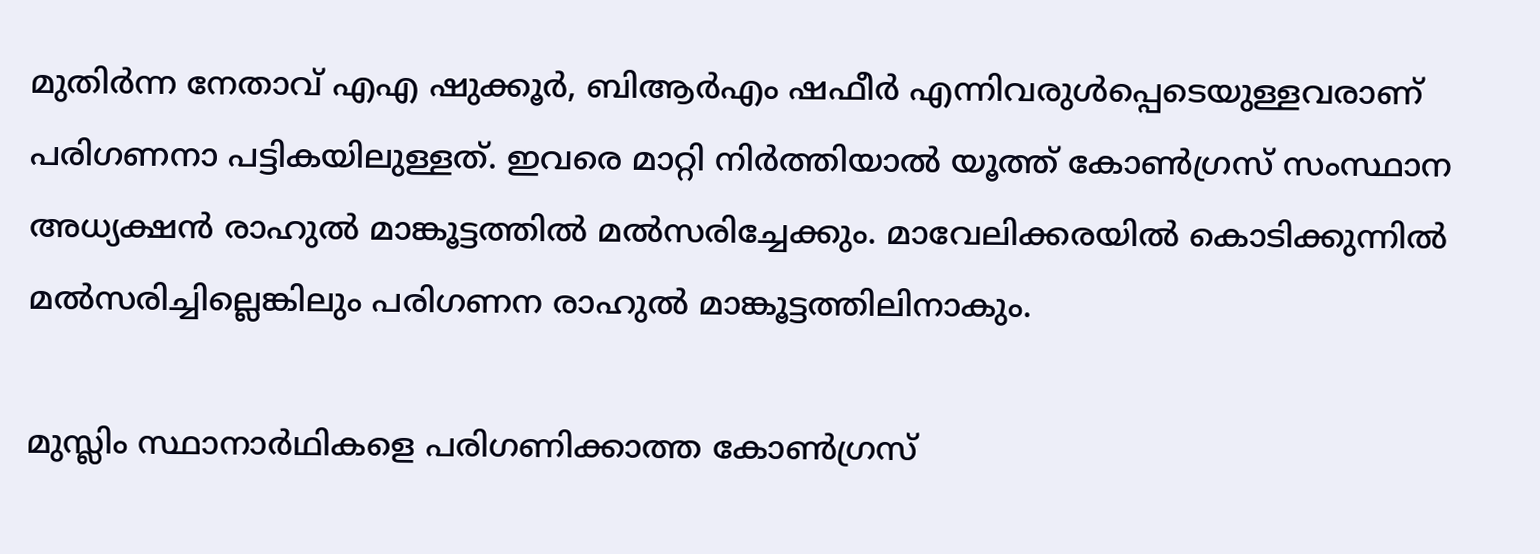മുതിര്‍ന്ന നേതാവ് എഎ ഷുക്കൂര്‍, ബിആര്‍എം ഷഫീര്‍ എന്നിവരുള്‍പ്പെടെയുള്ളവരാണ് പരിഗണനാ പട്ടികയിലുള്ളത്. ഇവരെ മാറ്റി നിര്‍ത്തിയാല്‍ യൂത്ത് കോണ്‍ഗ്രസ് സംസ്ഥാന അധ്യക്ഷന്‍ രാഹുല്‍ മാങ്കൂട്ടത്തില്‍ മല്‍സരിച്ചേക്കും. മാവേലിക്കരയില്‍ കൊടിക്കുന്നില്‍ മല്‍സരിച്ചില്ലെങ്കിലും പരിഗണന രാഹുല്‍ മാങ്കൂട്ടത്തിലിനാകും.

മുസ്ലിം സ്ഥാനാര്‍ഥികളെ പരിഗണിക്കാത്ത കോണ്‍ഗ്രസ്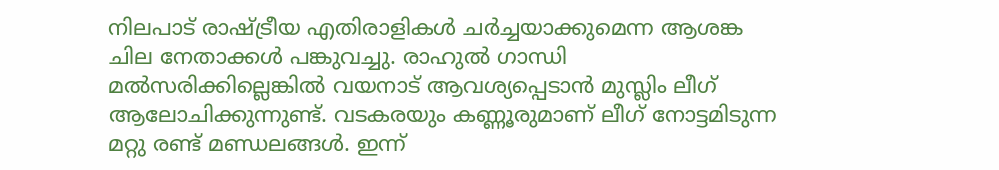നിലപാട് രാഷ്ട്രീയ എതിരാളികള്‍ ചര്‍ച്ചയാക്കുമെന്ന ആശങ്ക ചില നേതാക്കള്‍ പങ്കുവച്ചു. രാഹുല്‍ ഗാന്ധി മല്‍സരിക്കില്ലെങ്കില്‍ വയനാട് ആവശ്യപ്പെടാന്‍ മുസ്ലിം ലീഗ് ആലോചിക്കുന്നുണ്ട്. വടകരയും കണ്ണൂരുമാണ് ലീഗ് നോട്ടമിടുന്ന മറ്റു രണ്ട് മണ്ഡലങ്ങള്‍. ഇന്ന്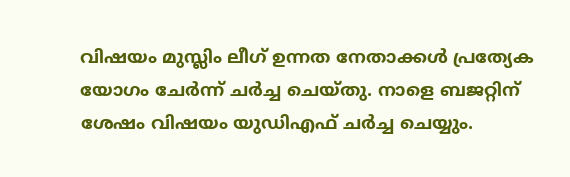വിഷയം മുസ്ലിം ലീഗ് ഉന്നത നേതാക്കള്‍ പ്രത്യേക യോഗം ചേര്‍ന്ന് ചര്‍ച്ച ചെയ്തു. നാളെ ബജറ്റിന് ശേഷം വിഷയം യുഡിഎഫ് ചര്‍ച്ച ചെയ്യും.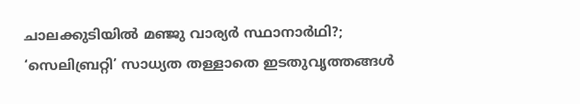ചാലക്കുടിയില്‍ മഞ്ജു വാര്യര്‍ സ്ഥാനാര്‍ഥി?; ‘സെലിബ്രറ്റി’ സാധ്യത തള്ളാതെ ഇടതുവൃത്തങ്ങള്‍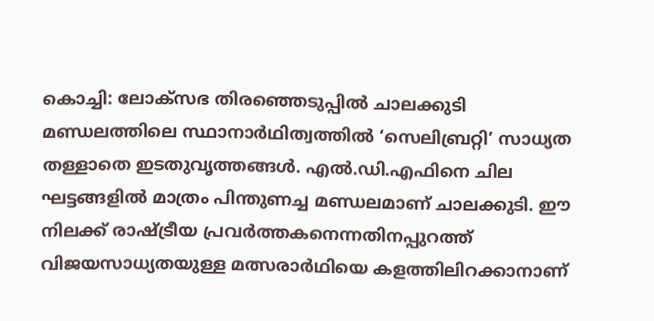കൊച്ചി: ലോക്‌സഭ തിരഞ്ഞെടുപ്പില്‍ ചാലക്കുടി മണ്ഡലത്തിലെ സ്ഥാനാര്‍ഥിത്വത്തില്‍ ‘സെലിബ്രറ്റി’ സാധ്യത തള്ളാതെ ഇടതുവൃത്തങ്ങള്‍. എല്‍.ഡി.എഫിനെ ചില ഘട്ടങ്ങളില്‍ മാത്രം പിന്തുണച്ച മണ്ഡലമാണ് ചാലക്കുടി. ഈ നിലക്ക് രാഷ്ട്രീയ പ്രവര്‍ത്തകനെന്നതിനപ്പുറത്ത് വിജയസാധ്യതയുള്ള മത്സരാര്‍ഥിയെ കളത്തിലിറക്കാനാണ്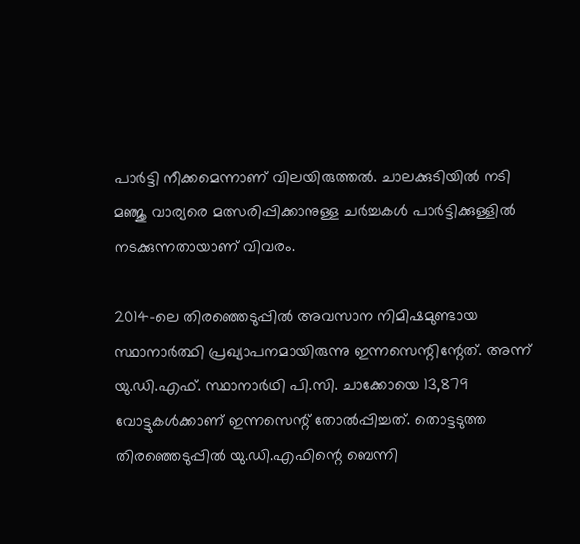പാര്‍ട്ടി നീക്കമെന്നാണ് വിലയിരുത്തല്‍. ചാലക്കുടിയില്‍ നടി മഞ്ജു വാര്യരെ മത്സരിപ്പിക്കാനുള്ള ചര്‍ച്ചകള്‍ പാര്‍ട്ടിക്കുള്ളില്‍ നടക്കുന്നതായാണ് വിവരം.

2014-ലെ തിരഞ്ഞെടുപ്പില്‍ അവസാന നിമിഷമുണ്ടായ സ്ഥാനാര്‍ത്ഥി പ്രഖ്യാപനമായിരുന്നു ഇന്നസെന്റിന്റേത്. അന്ന് യു.ഡി.എഫ്. സ്ഥാനാര്‍ഥി പി.സി. ചാക്കോയെ 13,879 വോട്ടുകള്‍ക്കാണ് ഇന്നസെന്റ് തോല്‍പ്പിച്ചത്. തൊട്ടടുത്ത തിരഞ്ഞെടുപ്പില്‍ യു.ഡി.എഫിന്റെ ബെന്നി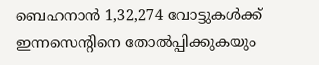ബെഹനാന്‍ 1,32,274 വോട്ടുകള്‍ക്ക് ഇന്നസെന്റിനെ തോല്‍പ്പിക്കുകയും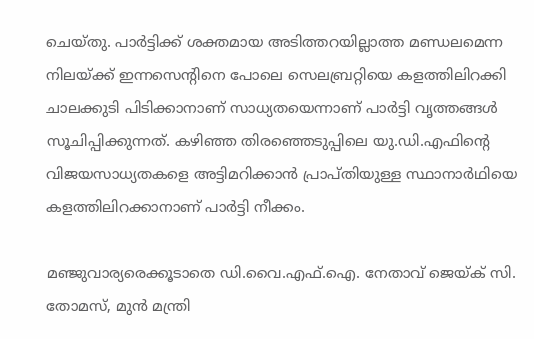ചെയ്തു. പാര്‍ട്ടിക്ക് ശക്തമായ അടിത്തറയില്ലാത്ത മണ്ഡലമെന്ന നിലയ്ക്ക് ഇന്നസെന്റിനെ പോലെ സെലബ്രറ്റിയെ കളത്തിലിറക്കി ചാലക്കുടി പിടിക്കാനാണ് സാധ്യതയെന്നാണ് പാര്‍ട്ടി വൃത്തങ്ങള്‍ സൂചിപ്പിക്കുന്നത്. കഴിഞ്ഞ തിരഞ്ഞെടുപ്പിലെ യു.ഡി.എഫിന്റെ വിജയസാധ്യതകളെ അട്ടിമറിക്കാന്‍ പ്രാപ്തിയുള്ള സ്ഥാനാര്‍ഥിയെ കളത്തിലിറക്കാനാണ് പാര്‍ട്ടി നീക്കം.

മഞ്ജുവാര്യരെക്കൂടാതെ ഡി.വൈ.എഫ്.ഐ. നേതാവ് ജെയ്ക് സി. തോമസ്, മുന്‍ മന്ത്രി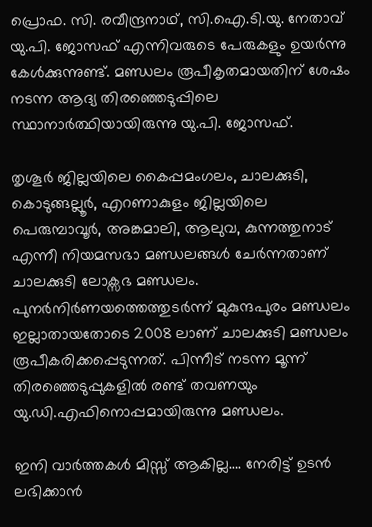പ്രൊഫ. സി. രവീന്ദ്രനാഥ്, സി.ഐ.ടി.യു. നേതാവ് യു.പി. ജോസഫ് എന്നിവരുടെ പേരുകളും ഉയര്‍ന്നു കേള്‍ക്കുന്നുണ്ട്. മണ്ഡലം രൂപീകൃതമായതിന് ശേഷം നടന്ന ആദ്യ തിരഞ്ഞെടുപ്പിലെ സ്ഥാനാര്‍ത്ഥിയായിരുന്നു യു.പി. ജോസഫ്.

തൃശൂര്‍ ജില്ലയിലെ കൈപ്പമംഗലം, ചാലക്കുടി, കൊടുങ്ങല്ലൂര്‍, എറണാകുളം ജില്ലയിലെ പെരുമ്പാവൂര്‍, അങ്കമാലി, ആലുവ, കുന്നത്തുനാട് എന്നീ നിയമസഭാ മണ്ഡലങ്ങള്‍ ചേര്‍ന്നതാണ് ചാലക്കുടി ലോക്സഭ മണ്ഡലം. പുനര്‍നിര്‍ണയത്തെത്തുടര്‍ന്ന് മുകുന്ദപുരം മണ്ഡലം ഇല്ലാതായതോടെ 2008 ലാണ് ചാലക്കുടി മണ്ഡലം രൂപീകരിക്കപ്പെടുന്നത്. പിന്നീട് നടന്ന മൂന്ന് തിരഞ്ഞെടുപ്പുകളില്‍ രണ്ട് തവണയും യു.ഡി.എഫിനൊപ്പമായിരുന്നു മണ്ഡലം.

ഇനി വാർത്തകൾ മിസ്സ്‌ ആകില്ല…. നേരിട്ട് ഉടൻ ലഭിക്കാൻ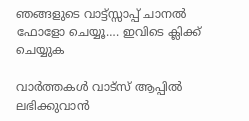ഞങ്ങളുടെ വാട്ട്സ്സാപ്പ് ചാനൽ ഫോളോ ചെയ്യൂ…. ഇവിടെ ക്ലിക്ക് ചെയ്യുക

വാർത്തകൾ വാട്സ് ആപ്പിൽ ലഭിക്കുവാൻ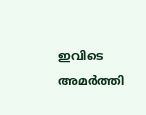ഇവിടെ അമർത്തി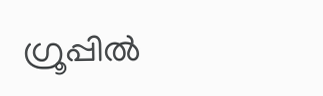ഗ്രൂപ്പിൽ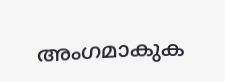അംഗമാകുക